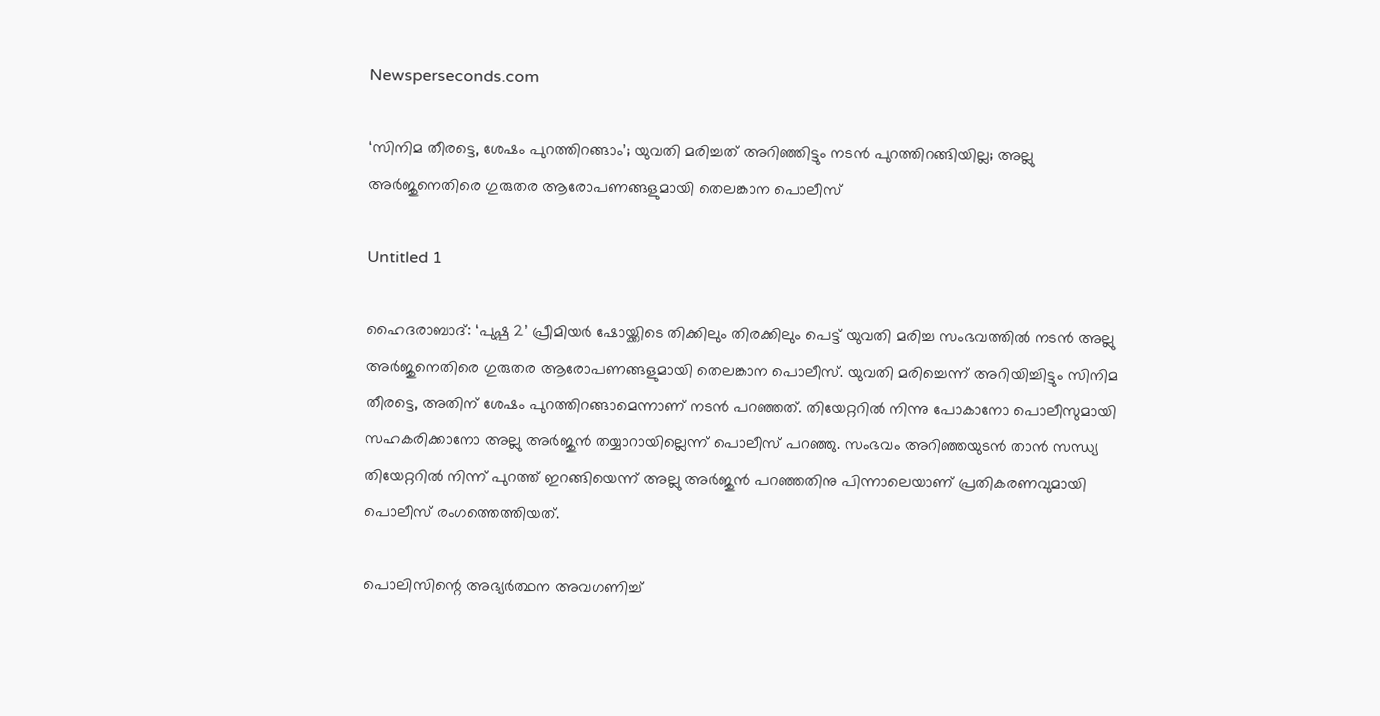Newsperseconds.com

‘സിനിമ തീരട്ടെ, ശേഷം പുറത്തിറങ്ങാം’; യുവതി മരിച്ചത് അറിഞ്ഞിട്ടും നടന്‍ പുറത്തിറങ്ങിയില്ല; അല്ലു അര്‍ജുനെതിരെ ഗുരുതര ആരോപണങ്ങളുമായി തെലങ്കാന പൊലീസ്

Untitled 1

ഹൈദരാബാദ്: ‘പുഷ്പ 2’ പ്രീമിയര്‍ ഷോയ്ക്കിടെ തിക്കിലും തിരക്കിലും പെട്ട് യുവതി മരിച്ച സംഭവത്തില്‍ നടന്‍ അല്ലു അര്‍ജുനെതിരെ ഗുരുതര ആരോപണങ്ങളുമായി തെലങ്കാന പൊലീസ്. യുവതി മരിച്ചെന്ന് അറിയിച്ചിട്ടും സിനിമ തീരട്ടെ, അതിന് ശേഷം പുറത്തിറങ്ങാമെന്നാണ് നടന്‍ പറഞ്ഞത്. തിയേറ്ററില്‍ നിന്നു പോകാനോ പൊലീസുമായി സഹകരിക്കാനോ അല്ലു അര്‍ജുന്‍ തയ്യാറായില്ലെന്ന് പൊലീസ് പറഞ്ഞു. സംഭവം അറിഞ്ഞയുടന്‍ താന്‍ സന്ധ്യ തിയേറ്ററില്‍ നിന്ന് പുറത്ത് ഇറങ്ങിയെന്ന് അല്ലു അര്‍ജുന്‍ പറഞ്ഞതിനു പിന്നാലെയാണ് പ്രതികരണവുമായി പൊലീസ് രംഗത്തെത്തിയത്.

പൊലിസിന്റെ അഭ്യര്‍ത്ഥന അവഗണിച്ച്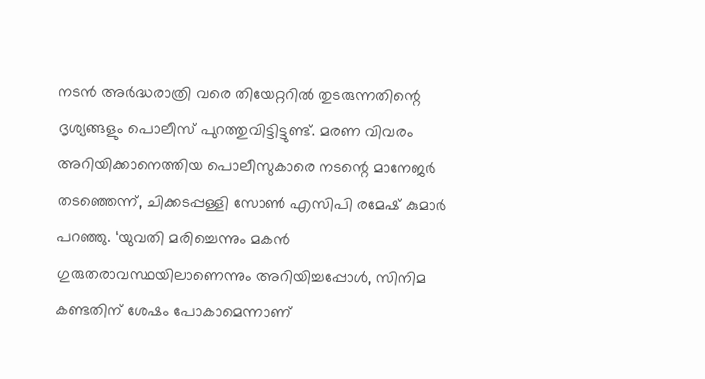നടന്‍ അര്‍ദ്ധരാത്രി വരെ തിയേറ്ററില്‍ തുടരുന്നതിന്റെ ദൃശ്യങ്ങളും പൊലീസ് പുറത്തുവിട്ടിട്ടുണ്ട്. മരണ വിവരം അറിയിക്കാനെത്തിയ പൊലീസുകാരെ നടന്റെ മാനേജര്‍ തടഞ്ഞെന്ന്, ചിക്കടപ്പള്ളി സോണ്‍ എസിപി രമേഷ് കുമാര്‍ പറഞ്ഞു. ‘യുവതി മരിച്ചെന്നും മകന്‍ ഗുരുതരാവസ്ഥയിലാണെന്നും അറിയിച്ചപ്പോള്‍, സിനിമ കണ്ടതിന് ശേഷം പോകാമെന്നാണ്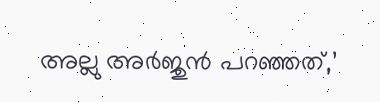അല്ലു അര്‍ജുന്‍ പറഞ്ഞത്,’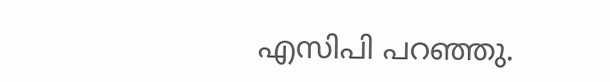എസിപി പറഞ്ഞു.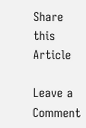Share this Article

Leave a Comment